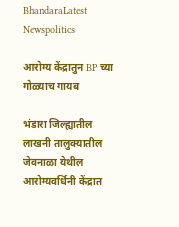BhandaraLatest Newspolitics

आरोग्य केंद्रातुन BP च्या गोळ्याच गायब

भंडारा जिल्ह्यातील लाखनी तालुक्यातील जेवनाळा येथील आरोग्यवर्धिनी केंद्रात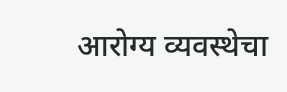आरोग्य व्यवस्थेचा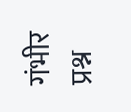गंभीर प्रश्न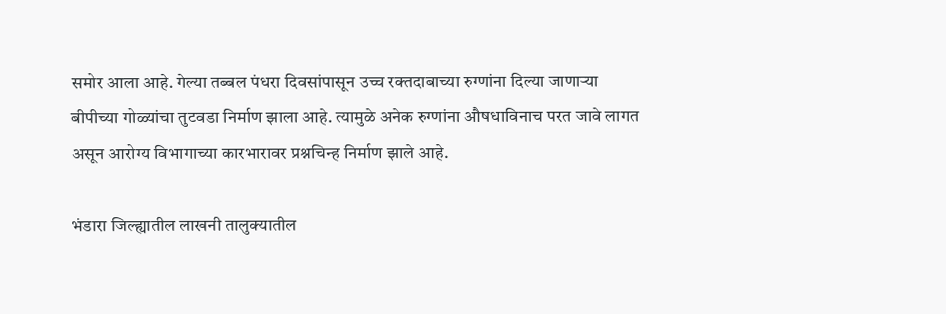समोर आला आहे. गेल्या तब्बल पंधरा दिवसांपासून उच्च रक्तदाबाच्या रुग्णांना दिल्या जाणाऱ्या बीपीच्या गोळ्यांचा तुटवडा निर्माण झाला आहे. त्यामुळे अनेक रुग्णांना औषधाविनाच परत जावे लागत असून आरोग्य विभागाच्या कारभारावर प्रश्नचिन्ह निर्माण झाले आहे.

भंडारा जिल्ह्यातील लाखनी तालुक्यातील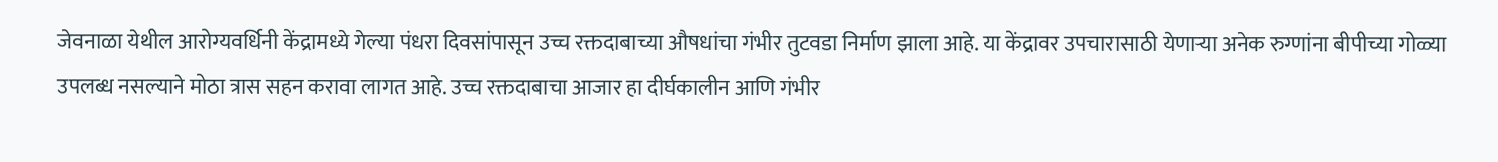जेवनाळा येथील आरोग्यवर्धिनी केंद्रामध्ये गेल्या पंधरा दिवसांपासून उच्च रक्तदाबाच्या औषधांचा गंभीर तुटवडा निर्माण झाला आहे. या केंद्रावर उपचारासाठी येणाऱ्या अनेक रुग्णांना बीपीच्या गोळ्या उपलब्ध नसल्याने मोठा त्रास सहन करावा लागत आहे. उच्च रक्तदाबाचा आजार हा दीर्घकालीन आणि गंभीर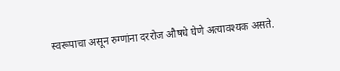स्वरूपाचा असून रुग्णांना दररोज औषधे घेणे अत्यावश्यक असते.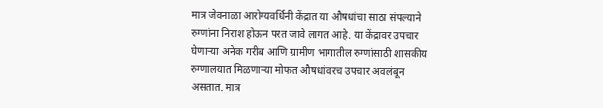मात्र जेवनाळा आरोग्यवर्धिनी केंद्रात या औषधांचा साठा संपल्याने रुग्णांना निराश होऊन परत जावे लागत आहे. या केंद्रावर उपचार घेणाऱ्या अनेक गरीब आणि ग्रामीण भागातील रुग्णांसाठी शासकीय रुग्णालयात मिळणाऱ्या मोफत औषधांवरच उपचार अवलंबून असतात. मात्र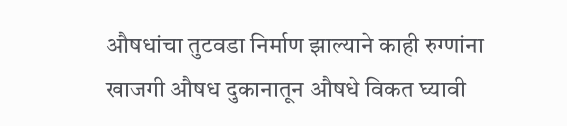औषधांचा तुटवडा निर्माण झाल्याने काही रुग्णांना खाजगी औषध दुकानातून औषधे विकत घ्यावी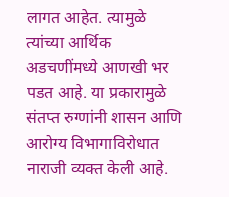लागत आहेत. त्यामुळे त्यांच्या आर्थिक अडचणींमध्ये आणखी भर पडत आहे. या प्रकारामुळे संतप्त रुग्णांनी शासन आणि आरोग्य विभागाविरोधात नाराजी व्यक्त केली आहे.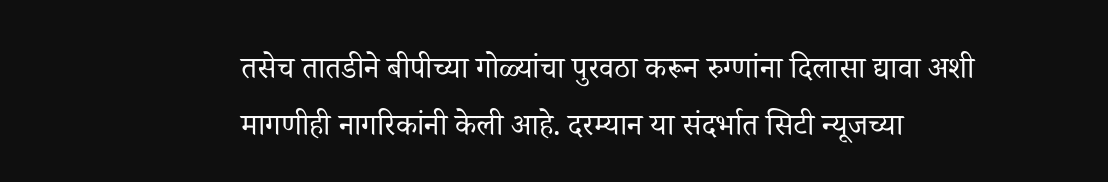तसेच तातडीने बीपीच्या गोळ्यांचा पुरवठा करून रुग्णांना दिलासा द्यावा अशी मागणीही नागरिकांनी केली आहे. दरम्यान या संदर्भात सिटी न्यूजच्या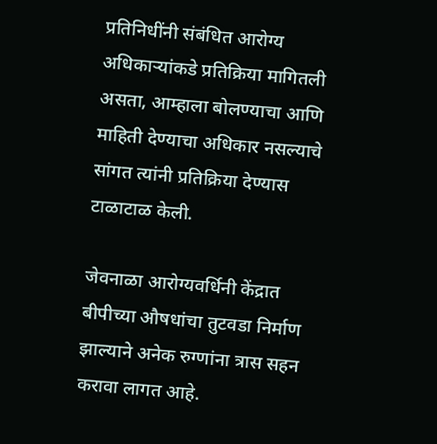प्रतिनिधींनी संबंधित आरोग्य अधिकाऱ्यांकडे प्रतिक्रिया मागितली असता, आम्हाला बोलण्याचा आणि माहिती देण्याचा अधिकार नसल्याचे सांगत त्यांनी प्रतिक्रिया देण्यास टाळाटाळ केली.

जेवनाळा आरोग्यवर्धिनी केंद्रात बीपीच्या औषधांचा तुटवडा निर्माण झाल्याने अनेक रुग्णांना त्रास सहन करावा लागत आहे.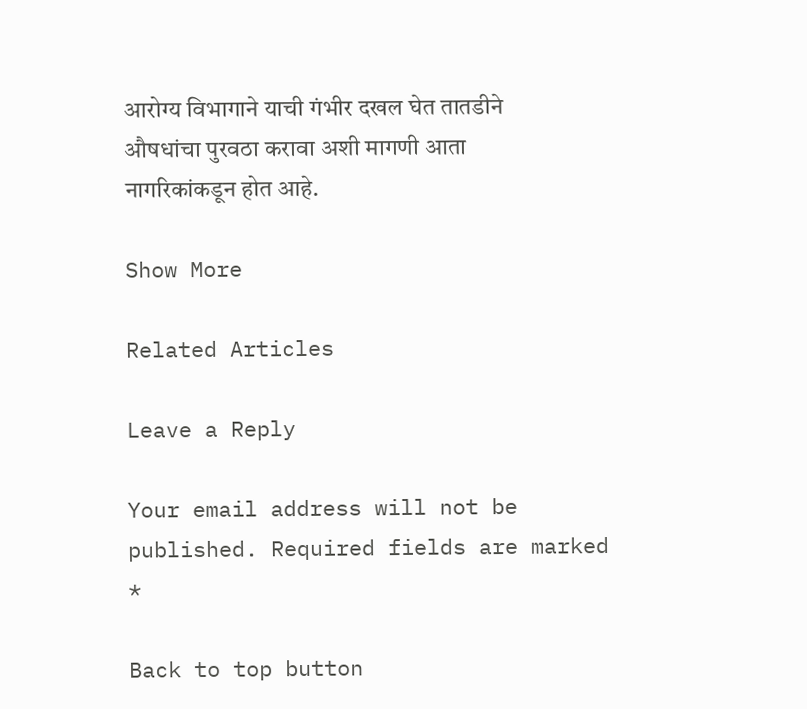आरोग्य विभागाने याची गंभीर दखल घेत तातडीने औषधांचा पुरवठा करावा अशी मागणी आता नागरिकांकडून होत आहे.

Show More

Related Articles

Leave a Reply

Your email address will not be published. Required fields are marked *

Back to top button